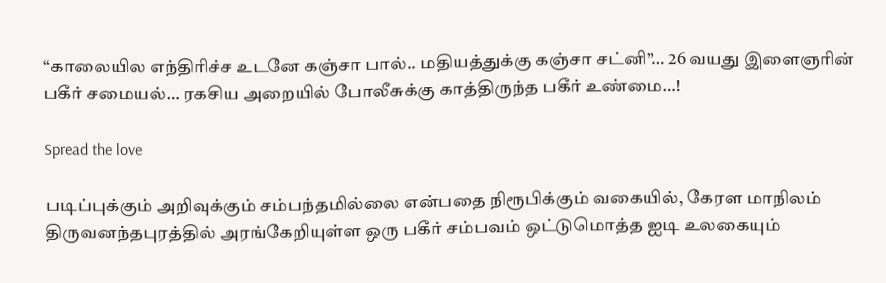“காலையில எந்திரிச்ச உடனே கஞ்சா பால்.. மதியத்துக்கு கஞ்சா சட்னி”… 26 வயது இளைஞரின் பகீர் சமையல்… ரகசிய அறையில் போலீசுக்கு காத்திருந்த பகீர் உண்மை…!

Spread the love

படிப்புக்கும் அறிவுக்கும் சம்பந்தமில்லை என்பதை நிரூபிக்கும் வகையில், கேரள மாநிலம் திருவனந்தபுரத்தில் அரங்கேறியுள்ள ஒரு பகீர் சம்பவம் ஒட்டுமொத்த ஐடி உலகையும்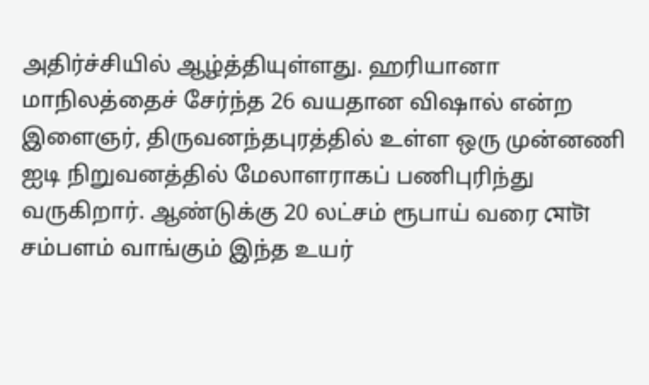அதிர்ச்சியில் ஆழ்த்தியுள்ளது. ஹரியானா மாநிலத்தைச் சேர்ந்த 26 வயதான விஷால் என்ற இளைஞர், திருவனந்தபுரத்தில் உள்ள ஒரு முன்னணி ஐடி நிறுவனத்தில் மேலாளராகப் பணிபுரிந்து வருகிறார். ஆண்டுக்கு 20 லட்சம் ரூபாய் வரை মোটা சம்பளம் வாங்கும் இந்த உயர்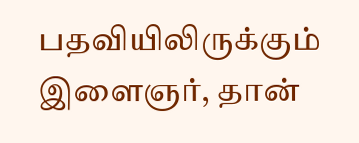பதவியிலிருக்கும் இளைஞர், தான்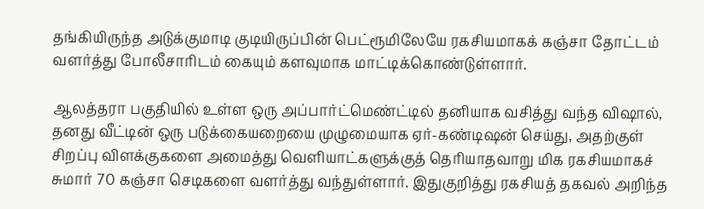தங்கியிருந்த அடுக்குமாடி குடியிருப்பின் பெட்ரூமிலேயே ரகசியமாகக் கஞ்சா தோட்டம் வளர்த்து போலீசாரிடம் கையும் களவுமாக மாட்டிக்கொண்டுள்ளார்.

ஆலத்தரா பகுதியில் உள்ள ஒரு அப்பார்ட்மெண்ட்டில் தனியாக வசித்து வந்த விஷால், தனது வீட்டின் ஒரு படுக்கையறையை முழுமையாக ஏர்-கண்டிஷன் செய்து, அதற்குள் சிறப்பு விளக்குகளை அமைத்து வெளியாட்களுக்குத் தெரியாதவாறு மிக ரகசியமாகச் சுமார் 70 கஞ்சா செடிகளை வளர்த்து வந்துள்ளார். இதுகுறித்து ரகசியத் தகவல் அறிந்த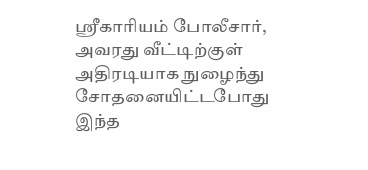ஸ்ரீகாரியம் போலீசார், அவரது வீட்டிற்குள் அதிரடியாக நுழைந்து சோதனையிட்டபோது இந்த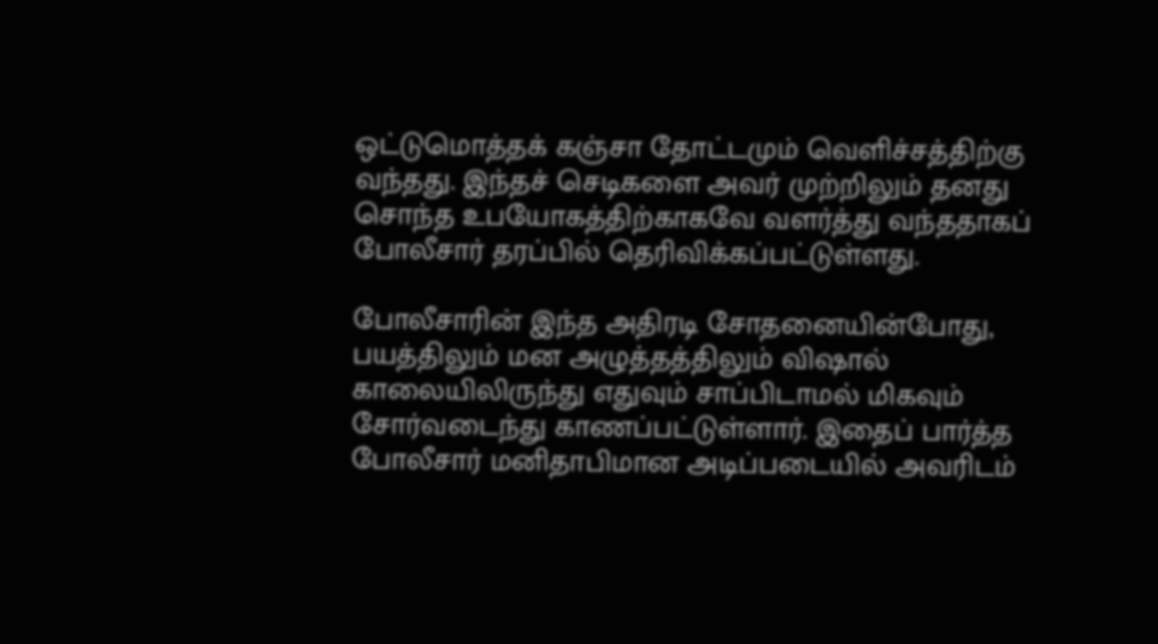ஒட்டுமொத்தக் கஞ்சா தோட்டமும் வெளிச்சத்திற்கு வந்தது. இந்தச் செடிகளை அவர் முற்றிலும் தனது சொந்த உபயோகத்திற்காகவே வளர்த்து வந்ததாகப் போலீசார் தரப்பில் தெரிவிக்கப்பட்டுள்ளது.

போலீசாரின் இந்த அதிரடி சோதனையின்போது, பயத்திலும் மன அழுத்தத்திலும் விஷால் காலையிலிருந்து எதுவும் சாப்பிடாமல் மிகவும் சோர்வடைந்து காணப்பட்டுள்ளார். இதைப் பார்த்த போலீசார் மனிதாபிமான அடிப்படையில் அவரிடம்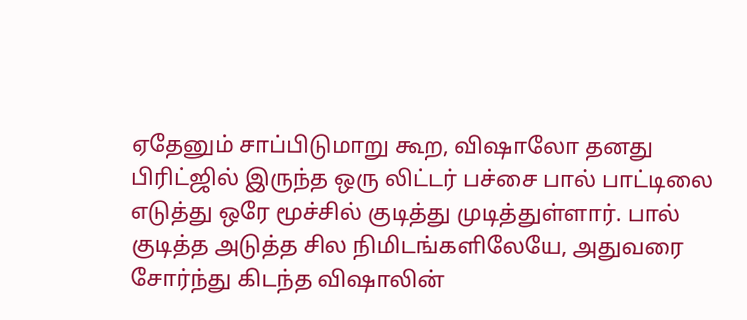ஏதேனும் சாப்பிடுமாறு கூற, விஷாலோ தனது பிரிட்ஜில் இருந்த ஒரு லிட்டர் பச்சை பால் பாட்டிலை எடுத்து ஒரே மூச்சில் குடித்து முடித்துள்ளார். பால் குடித்த அடுத்த சில நிமிடங்களிலேயே, அதுவரை சோர்ந்து கிடந்த விஷாலின்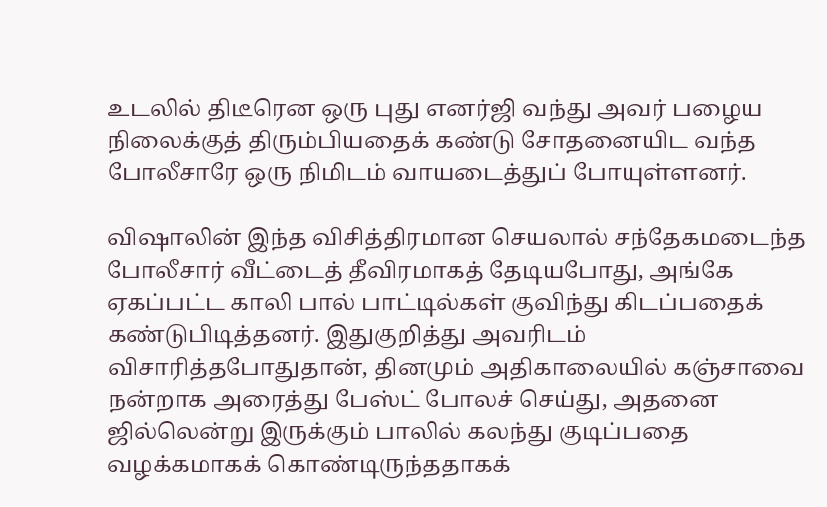உடலில் திடீரென ஒரு புது எனர்ஜி வந்து அவர் பழைய நிலைக்குத் திரும்பியதைக் கண்டு சோதனையிட வந்த போலீசாரே ஒரு நிமிடம் வாயடைத்துப் போயுள்ளனர்.

விஷாலின் இந்த விசித்திரமான செயலால் சந்தேகமடைந்த போலீசார் வீட்டைத் தீவிரமாகத் தேடியபோது, அங்கே ஏகப்பட்ட காலி பால் பாட்டில்கள் குவிந்து கிடப்பதைக் கண்டுபிடித்தனர். இதுகுறித்து அவரிடம் விசாரித்தபோதுதான், தினமும் அதிகாலையில் கஞ்சாவை நன்றாக அரைத்து பேஸ்ட் போலச் செய்து, அதனை ஜில்லென்று இருக்கும் பாலில் கலந்து குடிப்பதை வழக்கமாகக் கொண்டிருந்ததாகக்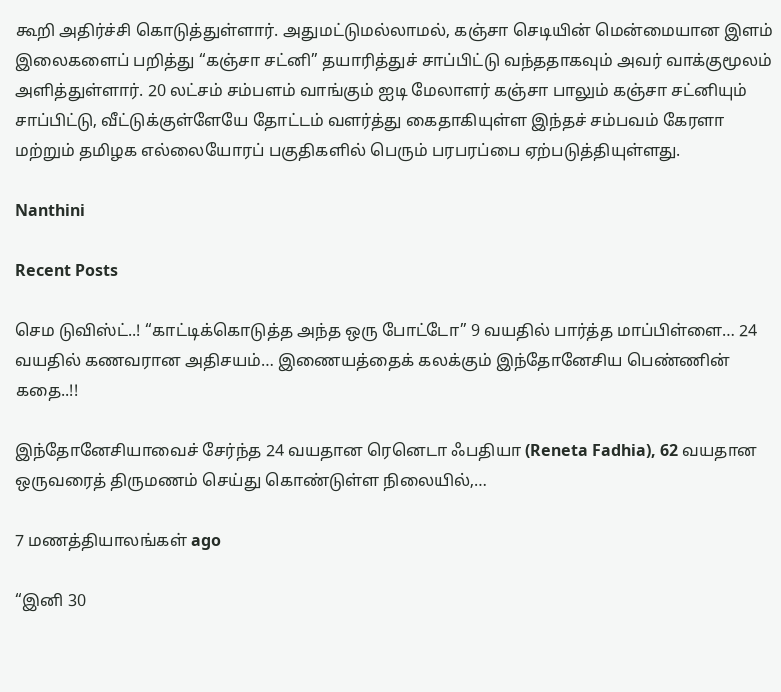கூறி அதிர்ச்சி கொடுத்துள்ளார். அதுமட்டுமல்லாமல், கஞ்சா செடியின் மென்மையான இளம் இலைகளைப் பறித்து “கஞ்சா சட்னி” தயாரித்துச் சாப்பிட்டு வந்ததாகவும் அவர் வாக்குமூலம் அளித்துள்ளார். 20 லட்சம் சம்பளம் வாங்கும் ஐடி மேலாளர் கஞ்சா பாலும் கஞ்சா சட்னியும் சாப்பிட்டு, வீட்டுக்குள்ளேயே தோட்டம் வளர்த்து கைதாகியுள்ள இந்தச் சம்பவம் கேரளா மற்றும் தமிழக எல்லையோரப் பகுதிகளில் பெரும் பரபரப்பை ஏற்படுத்தியுள்ளது.

Nanthini

Recent Posts

செம டுவிஸ்ட்..! “காட்டிக்கொடுத்த அந்த ஒரு போட்டோ” 9 வயதில் பார்த்த மாப்பிள்ளை… 24 வயதில் கணவரான அதிசயம்… இணையத்தைக் கலக்கும் இந்தோனேசிய பெண்ணின் கதை..!!

இந்தோனேசியாவைச் சேர்ந்த 24 வயதான ரெனெடா ஃபதியா (Reneta Fadhia), 62 வயதான ஒருவரைத் திருமணம் செய்து கொண்டுள்ள நிலையில்,…

7 மணத்தியாலங்கள் ago

“இனி 30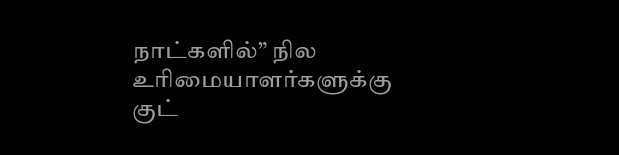நாட்களில்” நில உரிமையாளர்களுக்கு குட்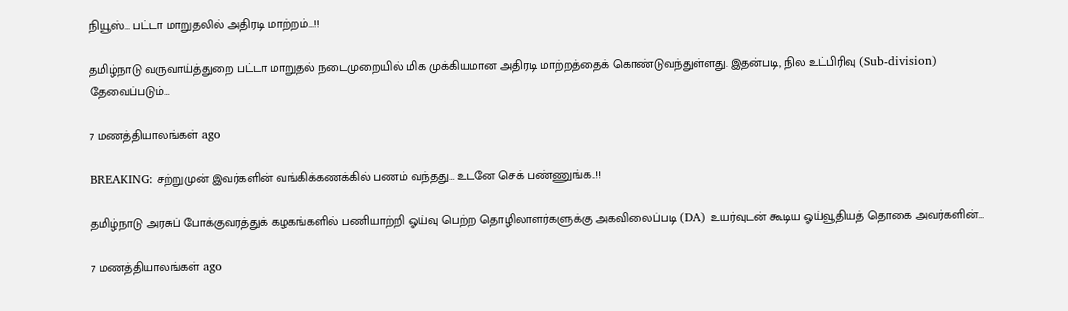நியூஸ்… பட்டா மாறுதலில் அதிரடி மாற்றம்…!!

தமிழ்நாடு வருவாய்த்துறை பட்டா மாறுதல் நடைமுறையில் மிக முக்கியமான அதிரடி மாற்றத்தைக் கொண்டுவந்துள்ளது. இதன்படி, நில உட்பிரிவு (Sub-division) தேவைப்படும்…

7 மணத்தியாலங்கள் ago

BREAKING: சற்றுமுன் இவர்களின் வங்கிக்கணக்கில் பணம் வந்தது… உடனே செக் பண்ணுங்க..!!

தமிழ்நாடு அரசுப் போக்குவரத்துக் கழகங்களில் பணியாற்றி ஓய்வு பெற்ற தொழிலாளர்களுக்கு அகவிலைப்படி (DA) உயர்வுடன் கூடிய ஓய்வூதியத் தொகை அவர்களின்…

7 மணத்தியாலங்கள் ago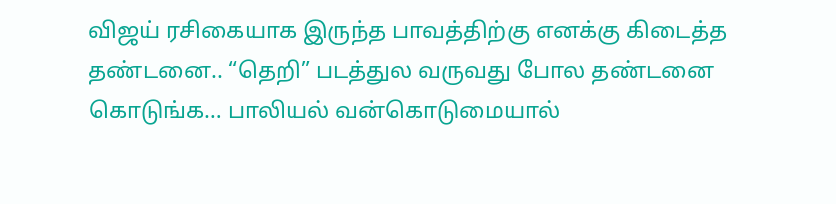விஜய் ரசிகையாக இருந்த பாவத்திற்கு எனக்கு கிடைத்த தண்டனை.. “தெறி” படத்துல வருவது போல தண்டனை கொடுங்க… பாலியல் வன்கொடுமையால்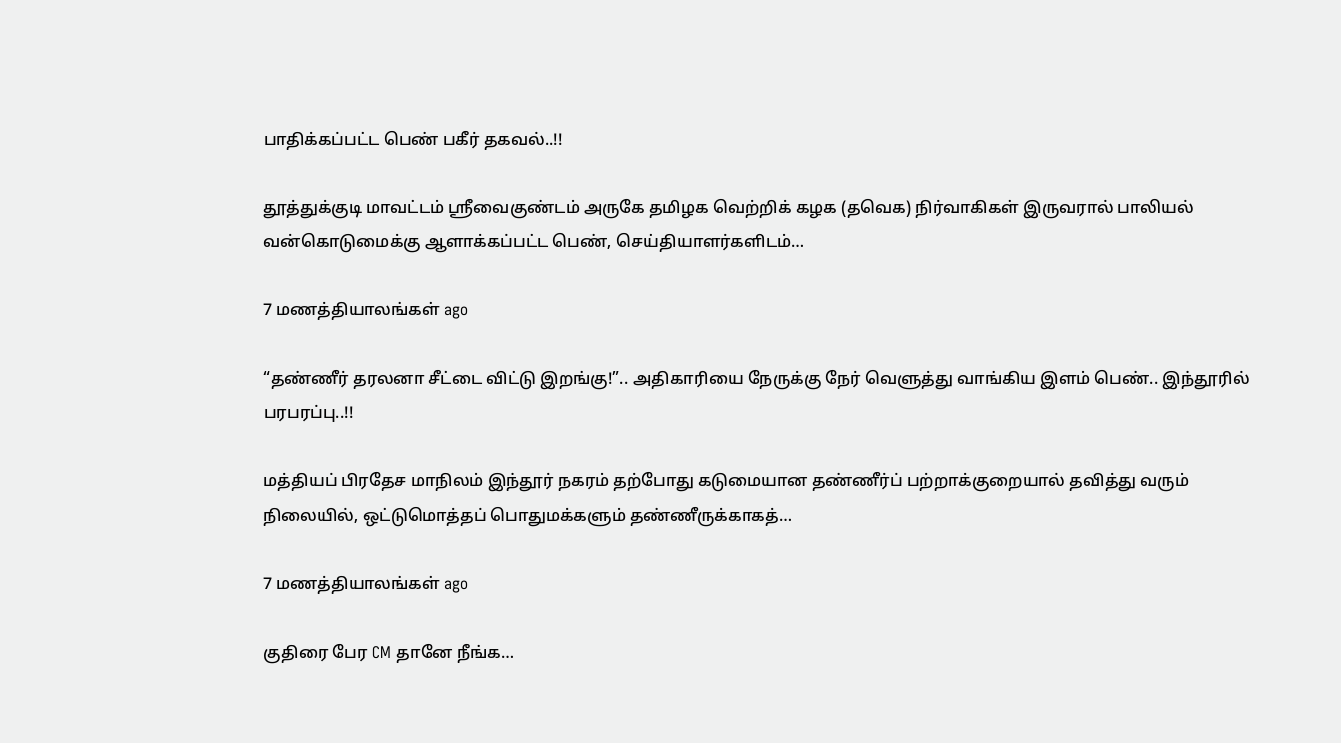பாதிக்கப்பட்ட பெண் பகீர் தகவல்..!!

தூத்துக்குடி மாவட்டம் ஸ்ரீவைகுண்டம் அருகே தமிழக வெற்றிக் கழக (தவெக) நிர்வாகிகள் இருவரால் பாலியல் வன்கொடுமைக்கு ஆளாக்கப்பட்ட பெண், செய்தியாளர்களிடம்…

7 மணத்தியாலங்கள் ago

“தண்ணீர் தரலனா சீட்டை விட்டு இறங்கு!”.. அதிகாரியை நேருக்கு நேர் வெளுத்து வாங்கிய இளம் பெண்.. இந்தூரில் பரபரப்பு..!!

மத்தியப் பிரதேச மாநிலம் இந்தூர் நகரம் தற்போது கடுமையான தண்ணீர்ப் பற்றாக்குறையால் தவித்து வரும் நிலையில், ஒட்டுமொத்தப் பொதுமக்களும் தண்ணீருக்காகத்…

7 மணத்தியாலங்கள் ago

குதிரை பேர CM தானே நீங்க…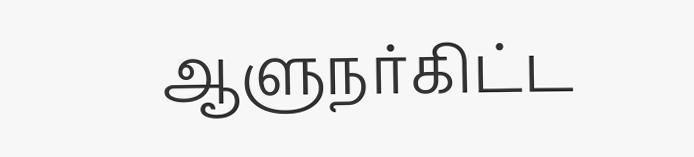ஆளுநர்கிட்ட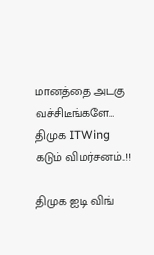மானத்தை அடகு வச்சிடீங்களே… திமுக ITWing கடும் விமர்சனம்..!!

திமுக ஐடி விங்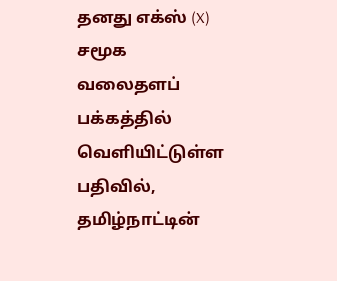தனது எக்ஸ் (X) சமூக வலைதளப் பக்கத்தில் வெளியிட்டுள்ள பதிவில், தமிழ்நாட்டின்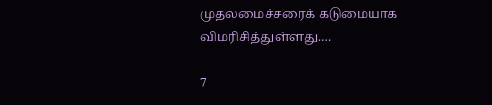முதலமைச்சரைக் கடுமையாக விமரிசித்துள்ளது.…

7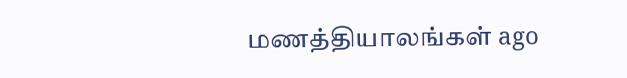மணத்தியாலங்கள் ago